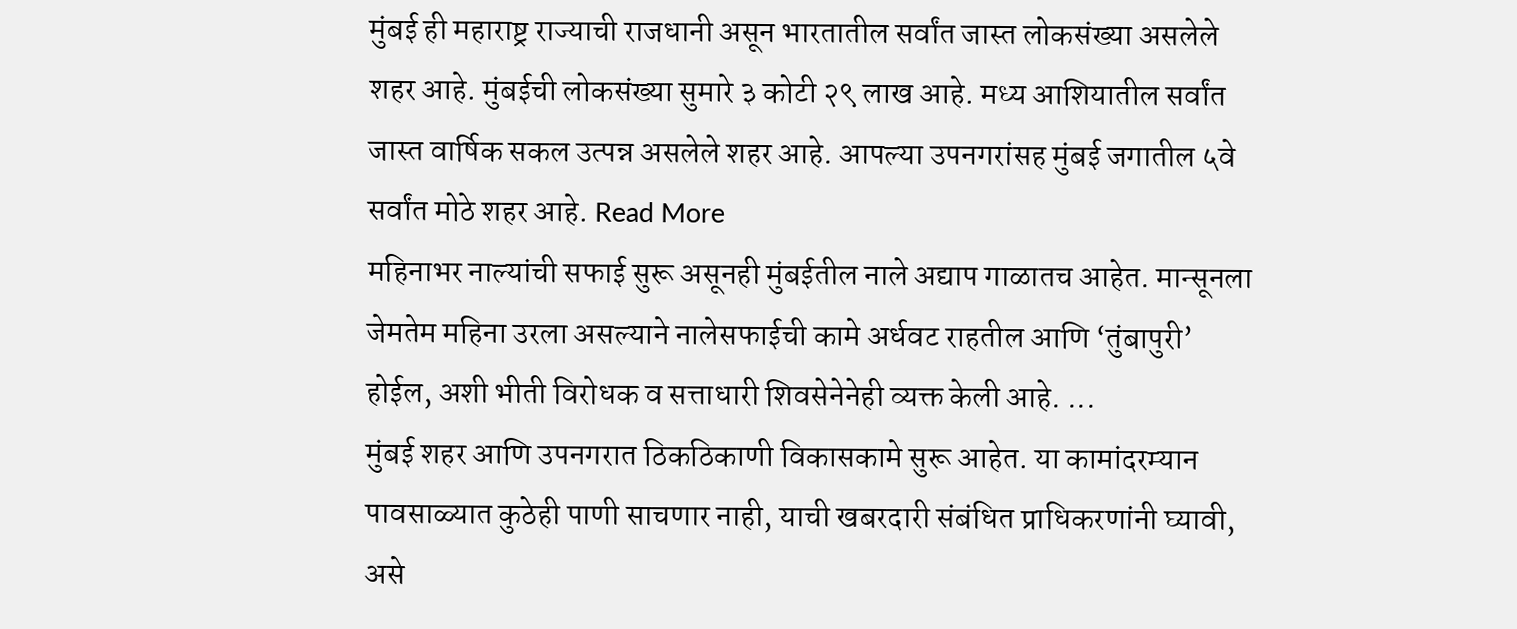मुंबई ही महाराष्ट्र राज्याची राजधानी असून भारतातील सर्वांत जास्त लोकसंख्या असलेले शहर आहे. मुंबईची लोकसंख्या सुमारे ३ कोटी २९ लाख आहे. मध्य आशियातील सर्वांत जास्त वार्षिक सकल उत्पन्न असलेले शहर आहे. आपल्या उपनगरांसह मुंबई जगातील ५वे सर्वांत मोठे शहर आहे. Read More
महिनाभर नाल्यांची सफाई सुरू असूनही मुंबईतील नाले अद्याप गाळातच आहेत. मान्सूनला जेमतेम महिना उरला असल्याने नालेसफाईची कामे अर्धवट राहतील आणि ‘तुंबापुरी’ होईल, अशी भीती विरोधक व सत्ताधारी शिवसेनेनेही व्यक्त केली आहे. ...
मुंबई शहर आणि उपनगरात ठिकठिकाणी विकासकामे सुरू आहेत. या कामांदरम्यान पावसाळ्यात कुठेही पाणी साचणार नाही, याची खबरदारी संबंधित प्राधिकरणांनी घ्यावी, असे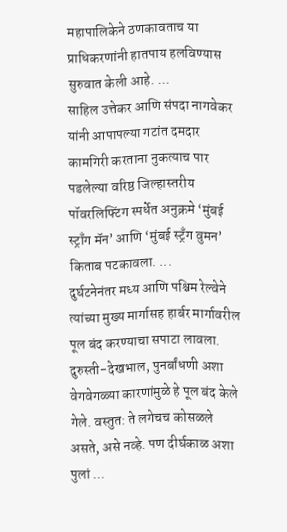महापालिकेने ठणकावताच या प्राधिकरणांनी हातपाय हलविण्यास सुरुवात केली आहे. ...
साहिल उत्तेकर आणि संपदा नागवेकर यांनी आपापल्या गटांत दमदार कामगिरी करताना नुकत्याच पार पडलेल्या वरिष्ठ जिल्हास्तरीय पॉवरलिफ्टिंग स्पर्धेत अनुक्रमे ‘मुंबई स्ट्राँग मॅन’ आणि ‘मुंबई स्ट्रँग वुमन’ किताब पटकावला. ...
दुर्घटनेनंतर मध्य आणि पश्चिम रेल्वेने त्यांच्या मुख्य मार्गासह हार्बर मार्गावरील पूल बंद करण्याचा सपाटा लावला. दुरुस्ती-देखभाल, पुनर्बांधणी अशा वेगवेगळ्या कारणांमुळे हे पूल बंद केले गेले. वस्तुत: ते लगेचच कोसळले असते, असे नव्हे. पण दीर्घकाळ अशा पुलां ...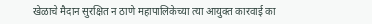खेळाचे मैदान सुरक्षित न ठाणे महापालिकेच्या त्या आयुक्त कारवाई का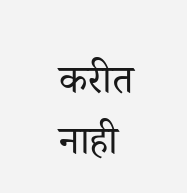करीत नाही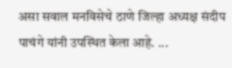असा सवाल मनविसेचे ठाणे जिल्हा अध्यक्ष संदीप पाचंगे यांनी उपस्थित केला आहे. ...